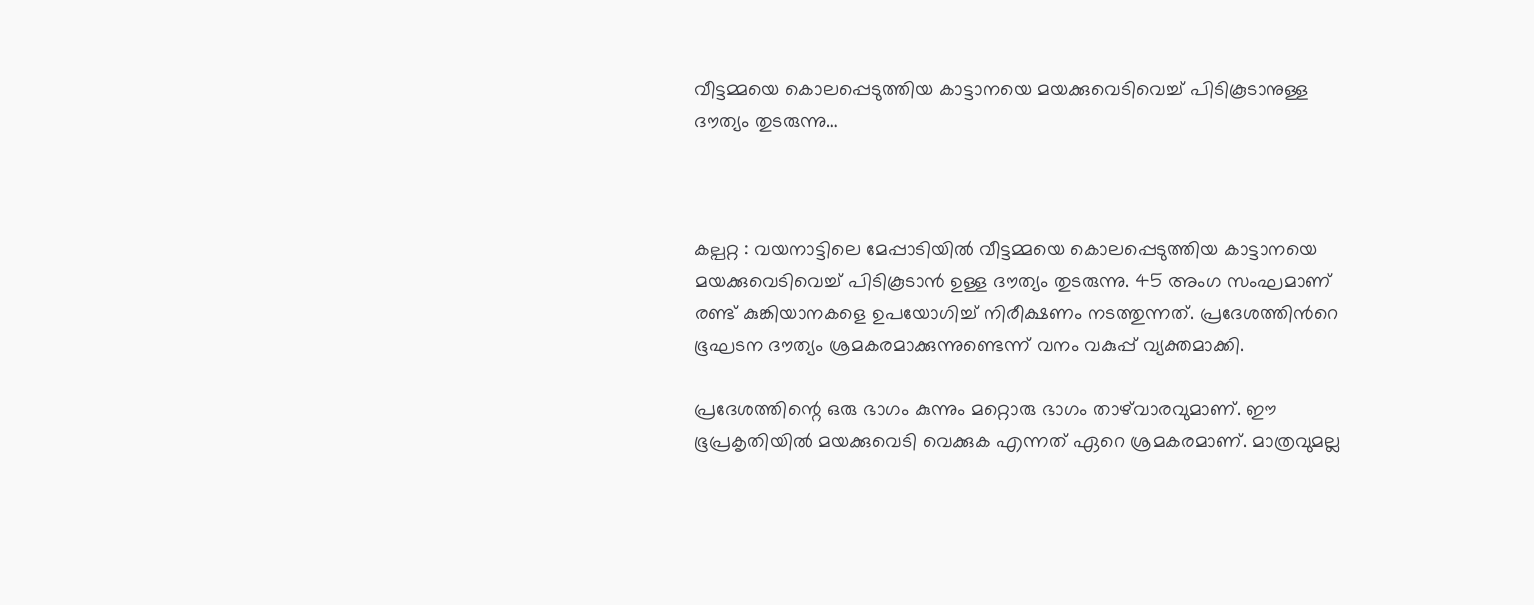വീട്ടമ്മയെ കൊലപ്പെടുത്തിയ കാട്ടാനയെ മയക്കുവെടിവെച്ച് പിടികൂടാനുള്ള ദൗത്യം തുടരുന്നു…



കല്പറ്റ : വയനാട്ടിലെ മേപ്പാടിയിൽ വീട്ടമ്മയെ കൊലപ്പെടുത്തിയ കാട്ടാനയെ മയക്കുവെടിവെച്ച് പിടികൂടാൻ ഉള്ള ദൗത്യം തുടരുന്നു. 45 അംഗ സംഘമാണ് രണ്ട് കുങ്കിയാനകളെ ഉപയോഗിച്ച് നിരീക്ഷണം നടത്തുന്നത്. പ്രദേശത്തിൻറെ ഭൂഘടന ദൗത്യം ശ്രമകരമാക്കുന്നുണ്ടെന്ന് വനം വകുപ്പ് വ്യക്തമാക്കി.

പ്രദേശത്തിന്റെ ഒരു ഭാഗം കുന്നും മറ്റൊരു ഭാഗം താഴ്‌വാരവുമാണ്. ഈ ഭൂപ്രകൃതിയിൽ മയക്കുവെടി വെക്കുക എന്നത് ഏറെ ശ്രമകരമാണ്. മാത്രവുമല്ല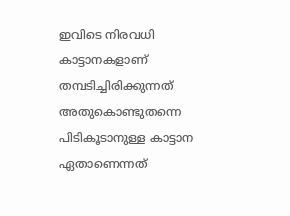ഇവിടെ നിരവധി കാട്ടാനകളാണ് തമ്പടിച്ചിരിക്കുന്നത് അതുകൊണ്ടുതന്നെ പിടികൂടാനുള്ള കാട്ടാന ഏതാണെന്നത്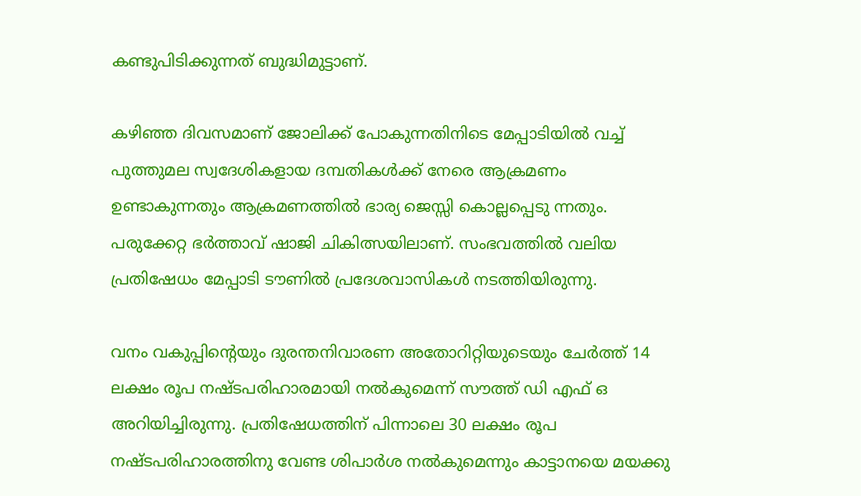കണ്ടുപിടിക്കുന്നത് ബുദ്ധിമുട്ടാണ്.

കഴിഞ്ഞ ദിവസമാണ് ജോലിക്ക് പോകുന്നതിനിടെ മേപ്പാടിയിൽ വച്ച് പുത്തുമല സ്വദേശികളായ ദമ്പതികൾക്ക് നേരെ ആക്രമണം ഉണ്ടാകുന്നതും ആക്രമണത്തിൽ ഭാര്യ ജെസ്സി കൊല്ലപ്പെടു ന്നതും. പരുക്കേറ്റ ഭർത്താവ് ഷാജി ചികിത്സയിലാണ്. സംഭവത്തിൽ വലിയ പ്രതിഷേധം മേപ്പാടി ടൗണിൽ പ്രദേശവാസികൾ നടത്തിയിരുന്നു.

വനം വകുപ്പിന്റെയും ദുരന്തനിവാരണ അതോറിറ്റിയുടെയും ചേർത്ത് 14 ലക്ഷം രൂപ നഷ്ടപരിഹാരമായി നൽകുമെന്ന് സൗത്ത് ഡി എഫ് ഒ അറിയിച്ചിരുന്നു. പ്രതിഷേധത്തിന് പിന്നാലെ 30 ലക്ഷം രൂപ നഷ്ടപരിഹാരത്തിനു വേണ്ട ശിപാർശ നൽകുമെന്നും കാട്ടാനയെ മയക്കു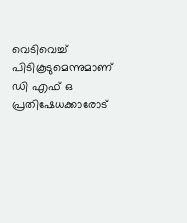വെടിവെച്ച് പിടികൂടുമെന്നുമാണ് ഡി എഫ് ഒ പ്രതിഷേധക്കാരോട്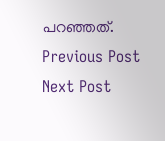പറഞ്ഞത്.
Previous Post Next Post